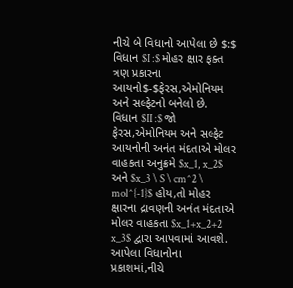નીચે બે વિધાનો આપેલા છે $:$
વિધાન $I :$ મોહર ક્ષાર ફક્ત ત્રણ પ્રકારના આયનો$-$ફેરસ,એમોનિયમ અને સલ્ફેટનો બનેલો છે.
વિધાન $II :$ જો ફેરસ,એમોનિયમ અને સલ્ફેટ આયનોની અનંત મંદતાએ મોલર વાહકતા અનુક્રમે $x_1, x_2$ અને $x_3 \ S \ cm^2 \ mol^{-1}$ હોય,તો મોહર ક્ષારના દ્રાવણની અનંત મંદતાએ મોલર વાહકતા $x_1+x_2+2 x_3$ દ્વારા આપવામાં આવશે.
આપેલા વિધાનોના પ્રકાશમાં,નીચે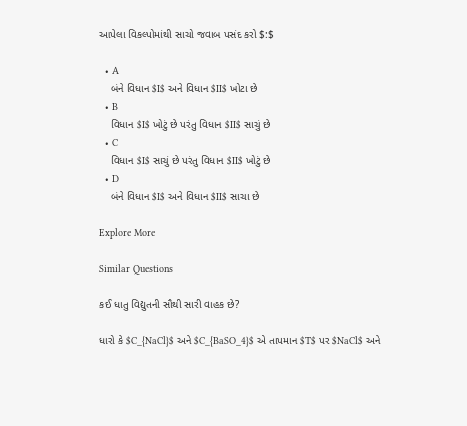આપેલા વિકલ્પોમાંથી સાચો જવાબ પસંદ કરો $:$

  • A
    બંને વિધાન $I$ અને વિધાન $II$ ખોટા છે
  • B
    વિધાન $I$ ખોટું છે પરંતુ વિધાન $II$ સાચું છે
  • C
    વિધાન $I$ સાચું છે પરંતુ વિધાન $II$ ખોટું છે
  • D
    બંને વિધાન $I$ અને વિધાન $II$ સાચા છે

Explore More

Similar Questions

કઈ ધાતુ વિદ્યુતની સૌથી સારી વાહક છે?

ધારો કે $C_{NaCl}$ અને $C_{BaSO_4}$ એ તાપમાન $T$ પર $NaCl$ અને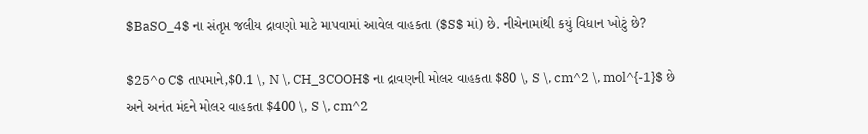$BaSO_4$ ના સંતૃપ્ત જલીય દ્રાવણો માટે માપવામાં આવેલ વાહકતા ($S$ માં) છે. નીચેનામાંથી કયું વિધાન ખોટું છે?

$25^o C$ તાપમાને,$0.1 \, N \, CH_3COOH$ ના દ્રાવણની મોલર વાહકતા $80 \, S \, cm^2 \, mol^{-1}$ છે અને અનંત મંદને મોલર વાહકતા $400 \, S \, cm^2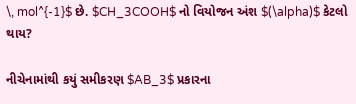\, mol^{-1}$ છે. $CH_3COOH$ નો વિયોજન અંશ $(\alpha)$ કેટલો થાય?

નીચેનામાંથી કયું સમીકરણ $AB_3$ પ્રકારના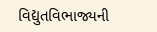વિદ્યુતવિભાજ્યની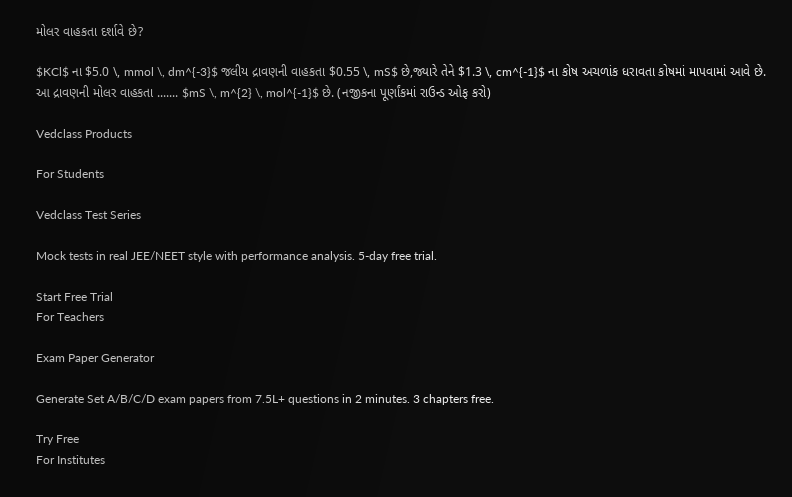મોલર વાહકતા દર્શાવે છે?

$KCl$ ના $5.0 \, mmol \, dm^{-3}$ જલીય દ્રાવણની વાહકતા $0.55 \, mS$ છે,જ્યારે તેને $1.3 \, cm^{-1}$ ના કોષ અચળાંક ધરાવતા કોષમાં માપવામાં આવે છે. આ દ્રાવણની મોલર વાહકતા ....... $mS \, m^{2} \, mol^{-1}$ છે. (નજીકના પૂર્ણાંકમાં રાઉન્ડ ઓફ કરો)

Vedclass Products

For Students

Vedclass Test Series

Mock tests in real JEE/NEET style with performance analysis. 5-day free trial.

Start Free Trial
For Teachers

Exam Paper Generator

Generate Set A/B/C/D exam papers from 7.5L+ questions in 2 minutes. 3 chapters free.

Try Free
For Institutes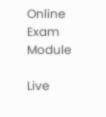Online Exam Module

Live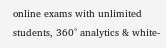online exams with unlimited students, 360° analytics & white-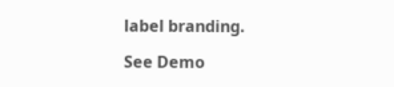label branding.

See Demo